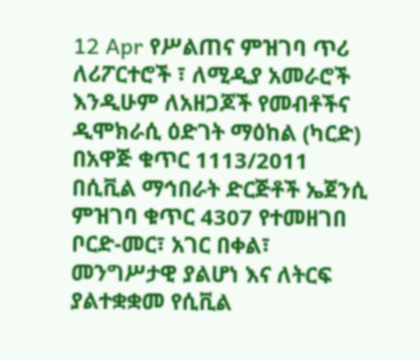12 Apr የሥልጠና ምዝገባ ጥሪ ለሪፖርተሮች ፣ ለሚዲያ አመራሮች እንዲሁም ለአዘጋጆች የመብቶችና ዲሞክራሲ ዕድገት ማዕከል (ካርድ) በአዋጅ ቁጥር 1113/2011 በሲቪል ማኅበራት ድርጅቶች ኤጀንሲ ምዝገባ ቁጥር 4307 የተመዘገበ ቦርድ-መር፣ አገር በቀል፣ መንግሥታዊ ያልሆነ እና ለትርፍ ያልተቋቋመ የሲቪል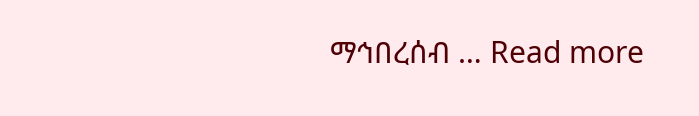ማኅበረሰብ … Read more